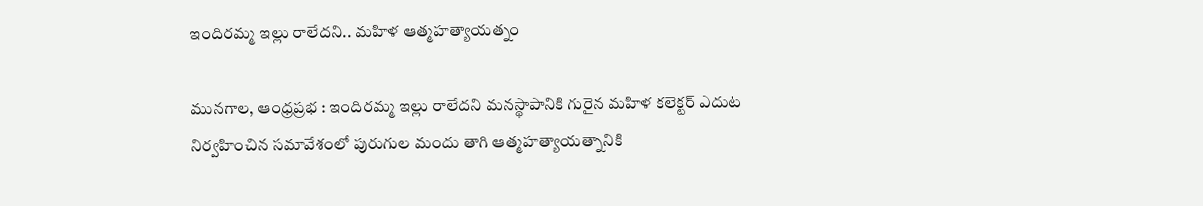ఇందిరమ్మ ఇల్లు రాలేదని.. మహిళ ఆత్మహత్యాయత్నం

మునగాల, ఆంధ్రప్రభ : ఇందిరమ్మ ఇల్లు రాలేదని మనస్థాపానికి గురైన మహిళ కలెక్టర్ ఎదుట నిర్వహించిన సమావేశంలో పురుగుల మందు తాగి ఆత్మహత్యాయత్నానికి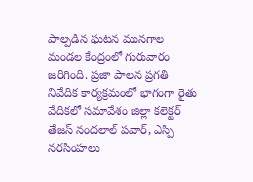పాల్పడిన ఘటన మునగాల మండల కేంద్రంలో గురువారం జరిగింది. ప్రజా పాలన ప్రగతి నివేదిక కార్యక్రమంలో భాగంగా రైతు వేదికలో సమావేశం జిల్లా కలెక్టర్ తేజస్ నందలాల్ పవార్, ఎస్పి నరసింహలు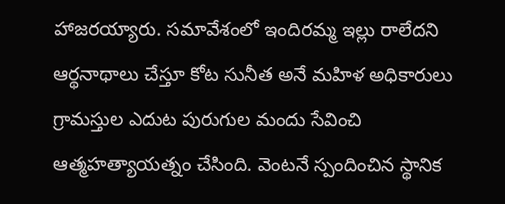హాజరయ్యారు. సమావేశంలో ఇందిరమ్మ ఇల్లు రాలేదని ఆర్థనాథాలు చేస్తూ కోట సునీత అనే మహిళ అధికారులు గ్రామస్తుల ఎదుట పురుగుల మందు సేవించి ఆత్మహత్యాయత్నం చేసింది. వెంటనే స్పందించిన స్థానిక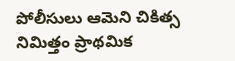పోలీసులు ఆమెని చికిత్స నిమిత్తం ప్రాథమిక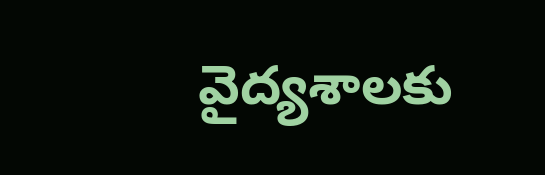వైద్యశాలకు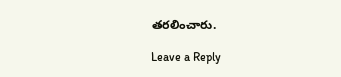తరలించారు.

Leave a Reply